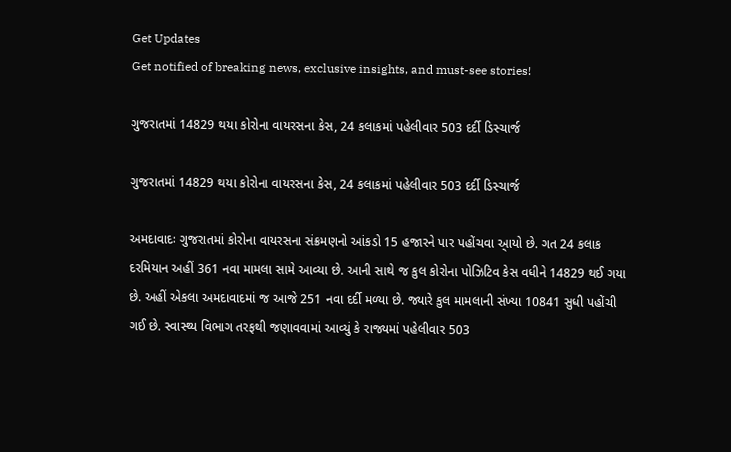Get Updates
Get notified of breaking news, exclusive insights, and must-see stories!

ગુજરાતમાં 14829 થયા કોરોના વાયરસના કેસ, 24 કલાકમાં પહેલીવાર 503 દર્દી ડિસ્ચાર્જ

ગુજરાતમાં 14829 થયા કોરોના વાયરસના કેસ, 24 કલાકમાં પહેલીવાર 503 દર્દી ડિસ્ચાર્જ

અમદાવાદઃ ગુજરાતમાં કોરોના વાયરસના સંક્રમણનો આંકડો 15 હજારને પાર પહોંચવા આ્યો છે. ગત 24 કલાક દરમિયાન અહીં 361 નવા મામલા સામે આવ્યા છે. આની સાથે જ કુલ કોરોના પોઝિટિવ કેસ વધીને 14829 થઈ ગયા છે. અહીં એકલા અમદાવાદમાં જ આજે 251 નવા દર્દી મળ્યા છે. જ્યારે કુલ મામલાની સંખ્યા 10841 સુધી પહોંચી ગઈ છે. સ્વાસ્થ્ય વિભાગ તરફથી જણાવવામાં આવ્યું કે રાજ્યમાં પહેલીવાર 503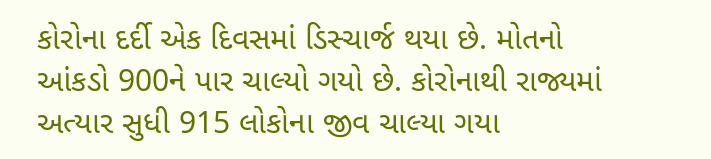કોરોના દર્દી એક દિવસમાં ડિસ્ચાર્જ થયા છે. મોતનો આંકડો 900ને પાર ચાલ્યો ગયો છે. કોરોનાથી રાજ્યમાં અત્યાર સુધી 915 લોકોના જીવ ચાલ્યા ગયા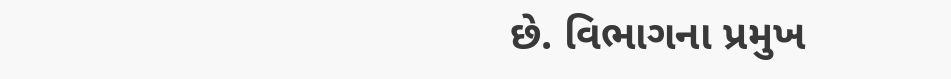છે. વિભાગના પ્રમુખ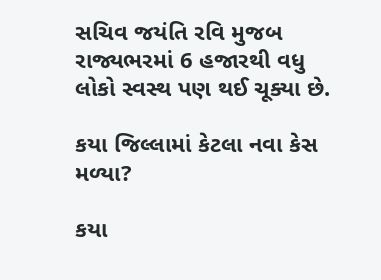સચિવ જયંતિ રવિ મુજબ રાજ્યભરમાં 6 હજારથી વધુ લોકો સ્વસ્થ પણ થઈ ચૂક્યા છે.

કયા જિલ્લામાં કેટલા નવા કેસ મળ્યા?

કયા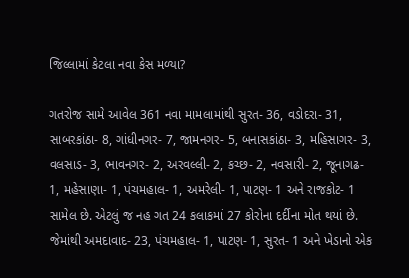જિલ્લામાં કેટલા નવા કેસ મળ્યા?

ગતરોજ સામે આવેલ 361 નવા મામલામાંથી સુરત- 36, વડોદરા- 31, સાબરકાંઠા- 8, ગાંધીનગર- 7, જામનગર- 5, બનાસકાંઠા- 3, મહિસાગર- 3, વલસાડ- 3, ભાવનગર- 2, અરવલ્લી- 2, કચ્છ- 2, નવસારી- 2, જૂનાગઢ- 1, મહેસાણા- 1, પંચમહાલ- 1, અમરેલી- 1, પાટણ- 1 અને રાજકોટ- 1 સામેલ છે. એટલું જ નહ ગત 24 કલાકમાં 27 કોરોના દર્દીના મોત થયાં છે. જેમાંથી અમદાવાદ- 23, પંચમહાલ- 1, પાટણ- 1, સુરત- 1 અને ખેડાનો એક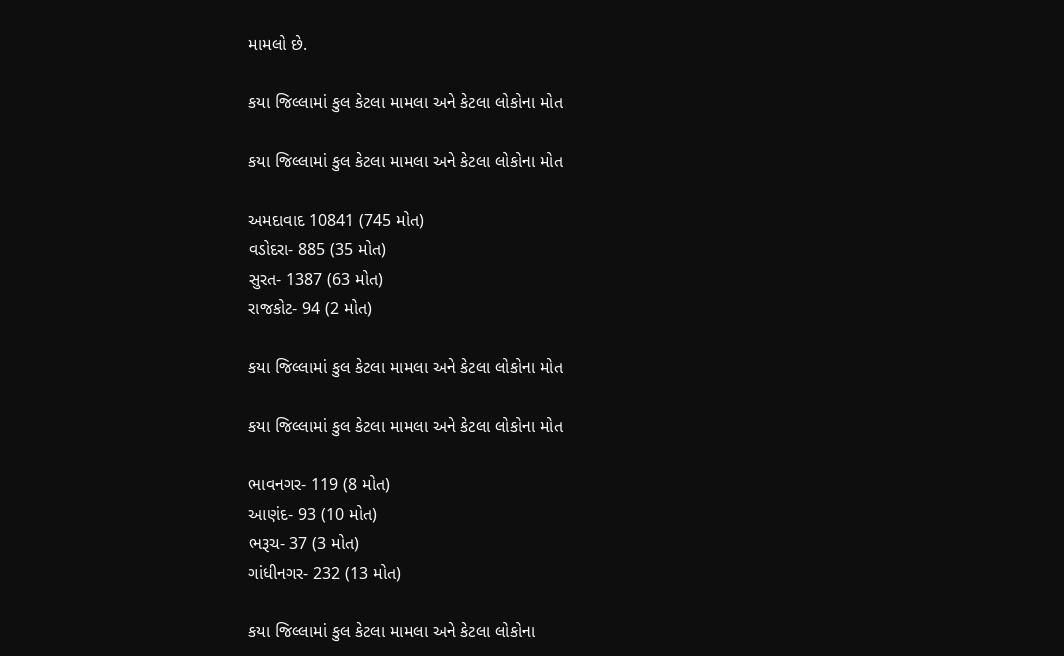મામલો છે.

કયા જિલ્લામાં કુલ કેટલા મામલા અને કેટલા લોકોના મોત

કયા જિલ્લામાં કુલ કેટલા મામલા અને કેટલા લોકોના મોત

અમદાવાદ 10841 (745 મોત)
વડોદરા- 885 (35 મોત)
સુરત- 1387 (63 મોત)
રાજકોટ- 94 (2 મોત)

કયા જિલ્લામાં કુલ કેટલા મામલા અને કેટલા લોકોના મોત

કયા જિલ્લામાં કુલ કેટલા મામલા અને કેટલા લોકોના મોત

ભાવનગર- 119 (8 મોત)
આણંદ- 93 (10 મોત)
ભરૂચ- 37 (3 મોત)
ગાંધીનગર- 232 (13 મોત)

કયા જિલ્લામાં કુલ કેટલા મામલા અને કેટલા લોકોના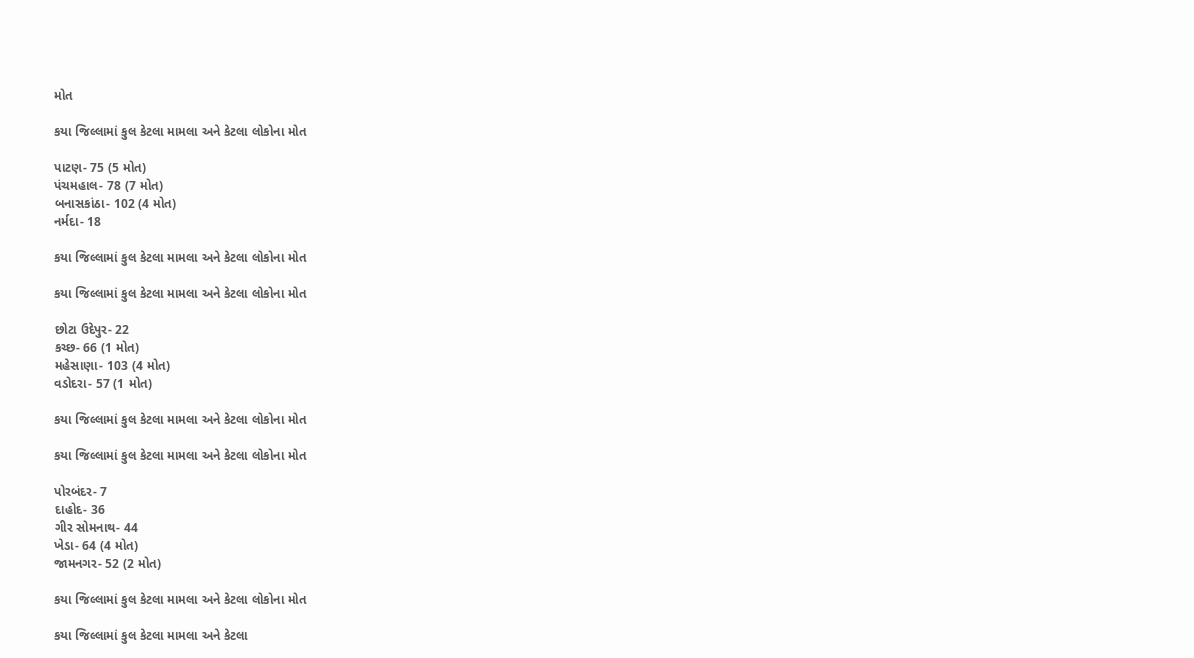મોત

કયા જિલ્લામાં કુલ કેટલા મામલા અને કેટલા લોકોના મોત

પાટણ- 75 (5 મોત)
પંચમહાલ- 78 (7 મોત)
બનાસકાંઠા- 102 (4 મોત)
નર્મદા- 18

કયા જિલ્લામાં કુલ કેટલા મામલા અને કેટલા લોકોના મોત

કયા જિલ્લામાં કુલ કેટલા મામલા અને કેટલા લોકોના મોત

છોટા ઉદેપુર- 22
કચ્છ- 66 (1 મોત)
મહેસાણા- 103 (4 મોત)
વડોદરા- 57 (1 મોત)

કયા જિલ્લામાં કુલ કેટલા મામલા અને કેટલા લોકોના મોત

કયા જિલ્લામાં કુલ કેટલા મામલા અને કેટલા લોકોના મોત

પોરબંદર- 7
દાહોદ- 36
ગીર સોમનાથ- 44
ખેડા- 64 (4 મોત)
જામનગર- 52 (2 મોત)

કયા જિલ્લામાં કુલ કેટલા મામલા અને કેટલા લોકોના મોત

કયા જિલ્લામાં કુલ કેટલા મામલા અને કેટલા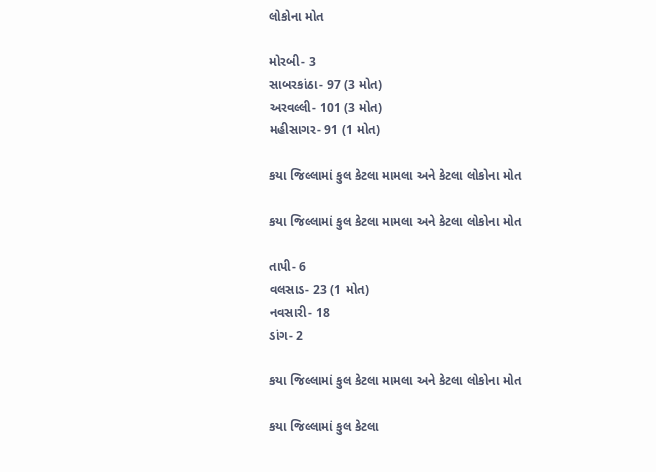લોકોના મોત

મોરબી- 3
સાબરકાંઠા- 97 (3 મોત)
અરવલ્લી- 101 (3 મોત)
મહીસાગર- 91 (1 મોત)

કયા જિલ્લામાં કુલ કેટલા મામલા અને કેટલા લોકોના મોત

કયા જિલ્લામાં કુલ કેટલા મામલા અને કેટલા લોકોના મોત

તાપી- 6
વલસાડ- 23 (1 મોત)
નવસારી- 18
ડાંગ- 2

કયા જિલ્લામાં કુલ કેટલા મામલા અને કેટલા લોકોના મોત

કયા જિલ્લામાં કુલ કેટલા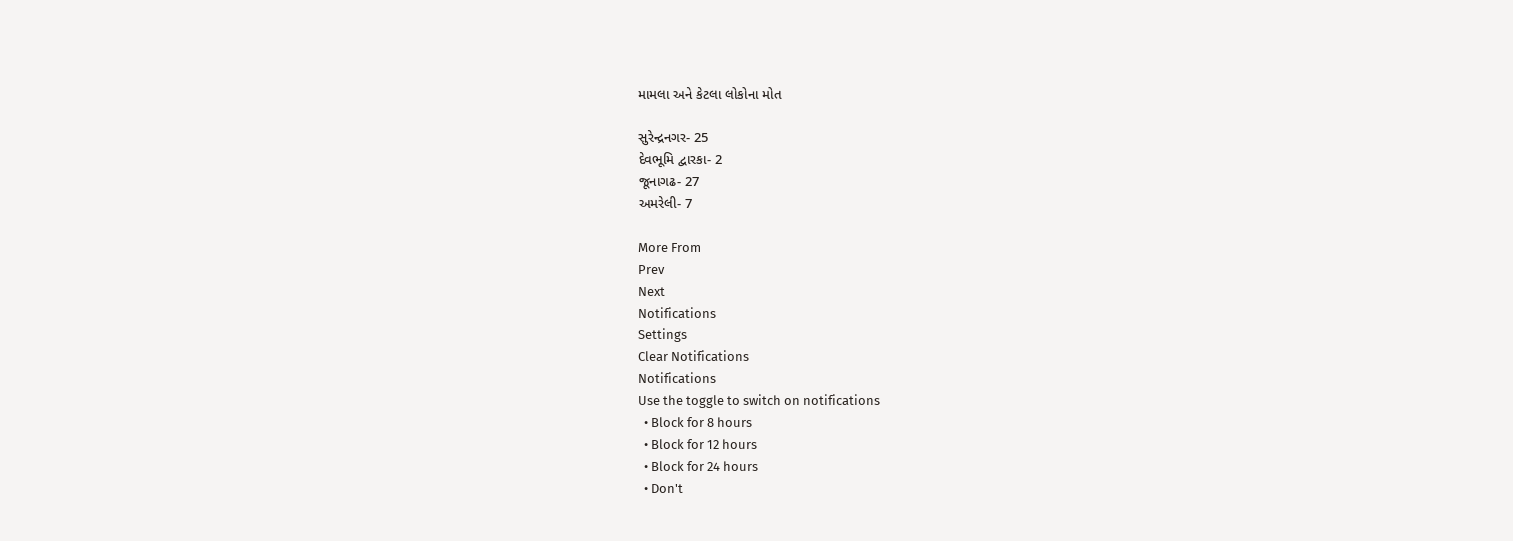મામલા અને કેટલા લોકોના મોત

સુરેન્દ્રનગર- 25
દેવભૂમિ દ્વારકા- 2
જૂનાગઢ- 27
અમરેલી- 7

More From
Prev
Next
Notifications
Settings
Clear Notifications
Notifications
Use the toggle to switch on notifications
  • Block for 8 hours
  • Block for 12 hours
  • Block for 24 hours
  • Don't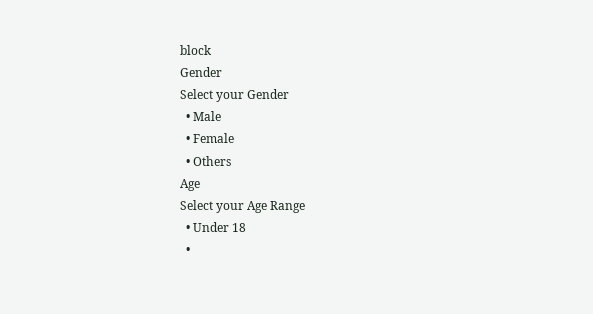block
Gender
Select your Gender
  • Male
  • Female
  • Others
Age
Select your Age Range
  • Under 18
  •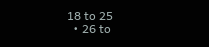18 to 25
  • 26 to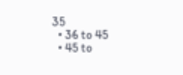35
  • 36 to 45
  • 45 to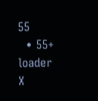55
  • 55+
loader
X